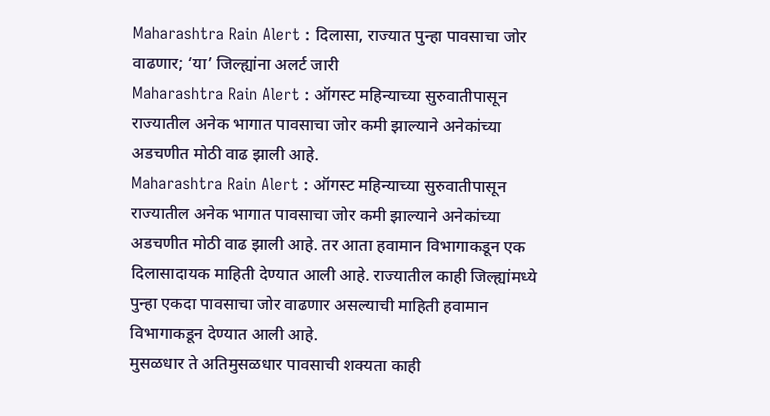Maharashtra Rain Alert : दिलासा, राज्यात पुन्हा पावसाचा जोर वाढणार; ‘या’ जिल्ह्यांना अलर्ट जारी
Maharashtra Rain Alert : ऑगस्ट महिन्याच्या सुरुवातीपासून राज्यातील अनेक भागात पावसाचा जोर कमी झाल्याने अनेकांच्या अडचणीत मोठी वाढ झाली आहे.
Maharashtra Rain Alert : ऑगस्ट महिन्याच्या सुरुवातीपासून राज्यातील अनेक भागात पावसाचा जोर कमी झाल्याने अनेकांच्या अडचणीत मोठी वाढ झाली आहे. तर आता हवामान विभागाकडून एक दिलासादायक माहिती देण्यात आली आहे. राज्यातील काही जिल्ह्यांमध्ये पुन्हा एकदा पावसाचा जोर वाढणार असल्याची माहिती हवामान विभागाकडून देण्यात आली आहे.
मुसळधार ते अतिमुसळधार पावसाची शक्यता काही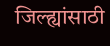जिल्ह्यांसाठी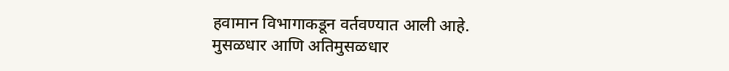हवामान विभागाकडून वर्तवण्यात आली आहे. मुसळधार आणि अतिमुसळधार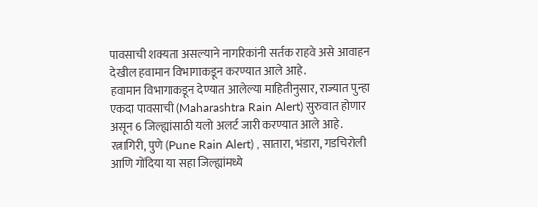पावसाची शक्यता असल्याने नागरिकांनी सर्तक राहवे असे आवाहन देखील हवामान विभागाकडून करण्यात आले आहे.
हवामान विभागाकडून देण्यात आलेल्या माहितीनुसार, राज्यात पुन्हा एकदा पावसाची (Maharashtra Rain Alert) सुरुवात होणार असून 6 जिल्ह्यांसाठी यलो अलर्ट जारी करण्यात आले आहे. रत्नागिरी, पुणे (Pune Rain Alert) , सातारा, भंडारा, गडचिरोली आणि गोंदिया या सहा जिल्ह्यांमध्ये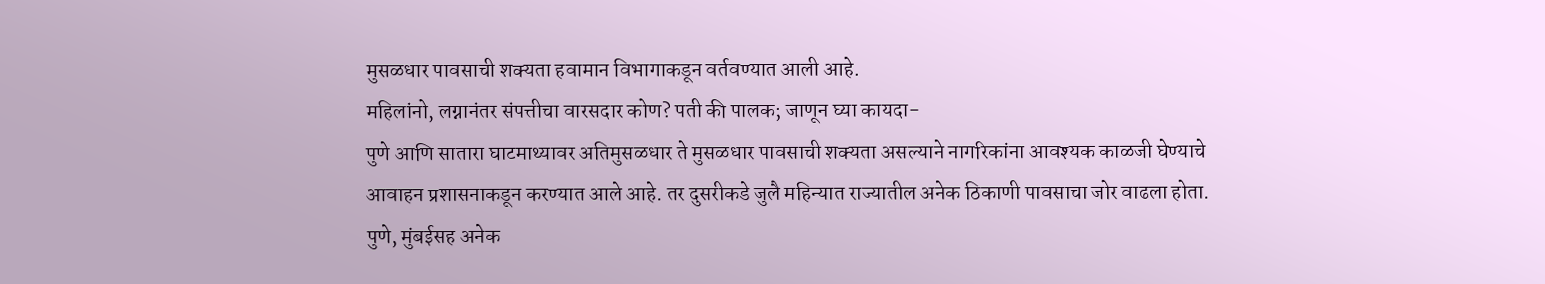मुसळधार पावसाची शक्यता हवामान विभागाकडून वर्तवण्यात आली आहे.
महिलांनो, लग्नानंतर संपत्तीचा वारसदार कोण? पती की पालक; जाणून घ्या कायदा-
पुणे आणि सातारा घाटमाथ्यावर अतिमुसळधार ते मुसळधार पावसाची शक्यता असल्याने नागरिकांना आवश्यक काळजी घेण्याचे आवाहन प्रशासनाकडून करण्यात आले आहे. तर दुसरीकडे जुलै महिन्यात राज्यातील अनेक ठिकाणी पावसाचा जोर वाढला होता. पुणे, मुंबईसह अनेक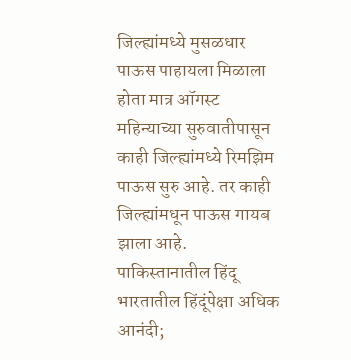जिल्ह्यांमध्ये मुसळधार पाऊस पाहायला मिळाला होता मात्र ऑगस्ट महिन्याच्या सुरुवातीपासून काही जिल्ह्यांमध्ये रिमझिम पाऊस सुरु आहे. तर काही जिल्ह्यांमधून पाऊस गायब झाला आहे.
पाकिस्तानातील हिंदू भारतातील हिंदूंपेक्षा अधिक आनंदी;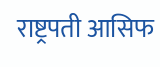राष्ट्रपती आसिफ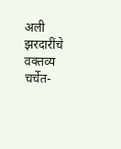अली झरदारींचे वक्तव्य चर्चेत-